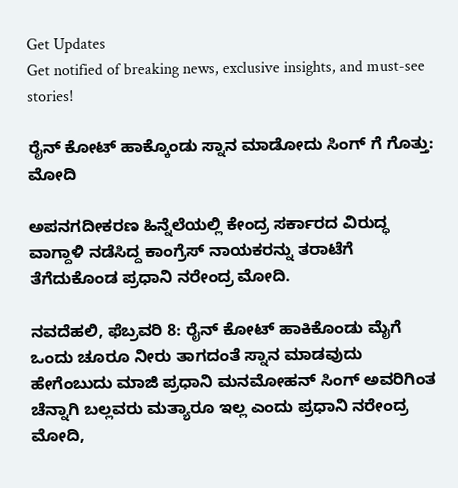Get Updates
Get notified of breaking news, exclusive insights, and must-see stories!

ರೈನ್ ಕೋಟ್ ಹಾಕ್ಕೊಂಡು ಸ್ನಾನ ಮಾಡೋದು ಸಿಂಗ್ ಗೆ ಗೊತ್ತು: ಮೋದಿ

ಅಪನಗದೀಕರಣ ಹಿನ್ನೆಲೆಯಲ್ಲಿ ಕೇಂದ್ರ ಸರ್ಕಾರದ ವಿರುದ್ಧ ವಾಗ್ದಾಳಿ ನಡೆಸಿದ್ದ ಕಾಂಗ್ರೆಸ್ ನಾಯಕರನ್ನು ತರಾಟೆಗೆ ತೆಗೆದುಕೊಂಡ ಪ್ರಧಾನಿ ನರೇಂದ್ರ ಮೋದಿ.

ನವದೆಹಲಿ, ಫೆಬ್ರವರಿ 8: ರೈನ್ ಕೋಟ್ ಹಾಕಿಕೊಂಡು ಮೈಗೆ ಒಂದು ಚೂರೂ ನೀರು ತಾಗದಂತೆ ಸ್ನಾನ ಮಾಡವುದು ಹೇಗೆಂಬುದು ಮಾಜಿ ಪ್ರಧಾನಿ ಮನಮೋಹನ್ ಸಿಂಗ್ ಅವರಿಗಿಂತ ಚೆನ್ನಾಗಿ ಬಲ್ಲವರು ಮತ್ಯಾರೂ ಇಲ್ಲ ಎಂದು ಪ್ರಧಾನಿ ನರೇಂದ್ರ ಮೋದಿ,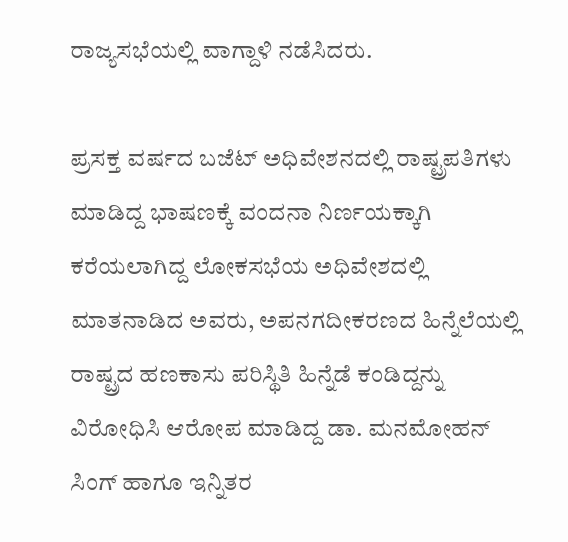ರಾಜ್ಯಸಭೆಯಲ್ಲಿ ವಾಗ್ದಾಳಿ ನಡೆಸಿದರು.

ಪ್ರಸಕ್ತ ವರ್ಷದ ಬಜೆಟ್ ಅಧಿವೇಶನದಲ್ಲಿ ರಾಷ್ಟ್ರಪತಿಗಳು ಮಾಡಿದ್ದ ಭಾಷಣಕ್ಕೆ ವಂದನಾ ನಿರ್ಣಯಕ್ಕಾಗಿ ಕರೆಯಲಾಗಿದ್ದ ಲೋಕಸಭೆಯ ಅಧಿವೇಶದಲ್ಲಿ ಮಾತನಾಡಿದ ಅವರು, ಅಪನಗದೀಕರಣದ ಹಿನ್ನೆಲೆಯಲ್ಲಿ ರಾಷ್ಟ್ರದ ಹಣಕಾಸು ಪರಿಸ್ಥಿತಿ ಹಿನ್ನೆಡೆ ಕಂಡಿದ್ದನ್ನು ವಿರೋಧಿಸಿ ಆರೋಪ ಮಾಡಿದ್ದ ಡಾ. ಮನಮೋಹನ್ ಸಿಂಗ್ ಹಾಗೂ ಇನ್ನಿತರ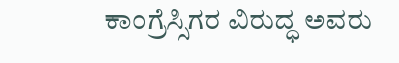ಕಾಂಗ್ರೆಸ್ಸಿಗರ ವಿರುದ್ಧ ಅವರು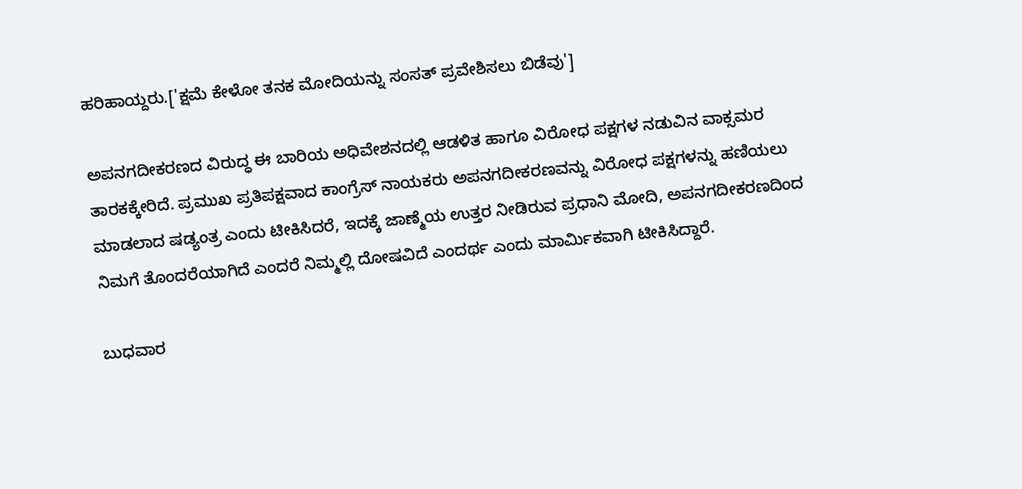ಹರಿಹಾಯ್ದರು.['ಕ್ಷಮೆ ಕೇಳೋ ತನಕ ಮೋದಿಯನ್ನು ಸಂಸತ್ ಪ್ರವೇಶಿಸಲು ಬಿಡೆವು']

ಅಪನಗದೀಕರಣದ ವಿರುದ್ಧ ಈ ಬಾರಿಯ ಅಧಿವೇಶನದಲ್ಲಿ ಆಡಳಿತ ಹಾಗೂ ವಿರೋಧ ಪಕ್ಷಗಳ ನಡುವಿನ ವಾಕ್ಸಮರ ತಾರಕಕ್ಕೇರಿದೆ. ಪ್ರಮುಖ ಪ್ರತಿಪಕ್ಷವಾದ ಕಾಂಗ್ರೆಸ್ ನಾಯಕರು ಅಪನಗದೀಕರಣವನ್ನು ವಿರೋಧ ಪಕ್ಷಗಳನ್ನು ಹಣಿಯಲು ಮಾಡಲಾದ ಷಡ್ಯಂತ್ರ ಎಂದು ಟೀಕಿಸಿದರೆ, ಇದಕ್ಕೆ ಜಾಣ್ಮೆಯ ಉತ್ತರ ನೀಡಿರುವ ಪ್ರಧಾನಿ ಮೋದಿ, ಅಪನಗದೀಕರಣದಿಂದ ನಿಮಗೆ ತೊಂದರೆಯಾಗಿದೆ ಎಂದರೆ ನಿಮ್ಮಲ್ಲಿ ದೋಷವಿದೆ ಎಂದರ್ಥ ಎಂದು ಮಾರ್ಮಿಕವಾಗಿ ಟೀಕಿಸಿದ್ದಾರೆ.

ಬುಧವಾರ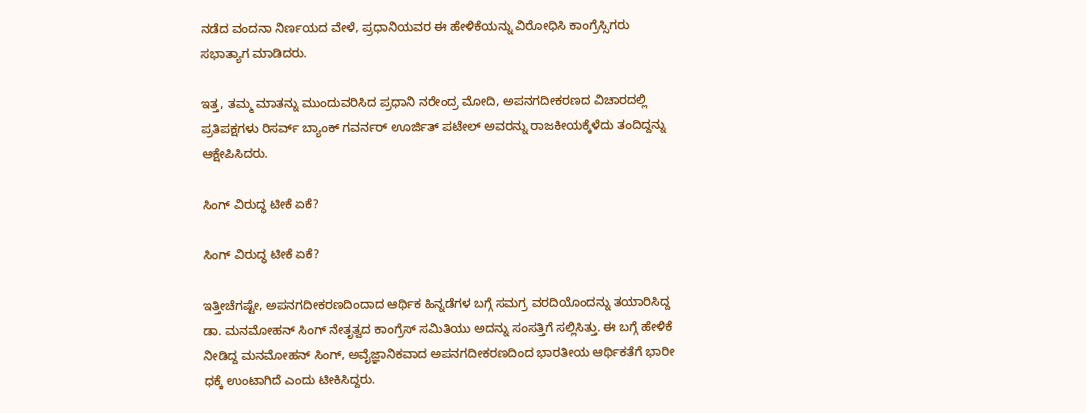ನಡೆದ ವಂದನಾ ನಿರ್ಣಯದ ವೇಳೆ, ಪ್ರಧಾನಿಯವರ ಈ ಹೇಳಿಕೆಯನ್ನು ವಿರೋಧಿಸಿ ಕಾಂಗ್ರೆಸ್ಸಿಗರು ಸಭಾತ್ಯಾಗ ಮಾಡಿದರು.

ಇತ್ತ, ತಮ್ಮ ಮಾತನ್ನು ಮುಂದುವರಿಸಿದ ಪ್ರಧಾನಿ ನರೇಂದ್ರ ಮೋದಿ, ಅಪನಗದೀಕರಣದ ವಿಚಾರದಲ್ಲಿ ಪ್ರತಿಪಕ್ಷಗಳು ರಿಸರ್ವ್ ಬ್ಯಾಂಕ್ ಗವರ್ನರ್ ಊರ್ಜಿತ್ ಪಟೇಲ್ ಅವರನ್ನು ರಾಜಕೀಯಕ್ಕೆಳೆದು ತಂದಿದ್ದನ್ನು ಆಕ್ಷೇಪಿಸಿದರು.

ಸಿಂಗ್ ವಿರುದ್ಧ ಟೀಕೆ ಏಕೆ?

ಸಿಂಗ್ ವಿರುದ್ಧ ಟೀಕೆ ಏಕೆ?

ಇತ್ತೀಚೆಗಷ್ಟೇ, ಅಪನಗದೀಕರಣದಿಂದಾದ ಆರ್ಥಿಕ ಹಿನ್ನಡೆಗಳ ಬಗ್ಗೆ ಸಮಗ್ರ ವರದಿಯೊಂದನ್ನು ತಯಾರಿಸಿದ್ದ ಡಾ. ಮನಮೋಹನ್ ಸಿಂಗ್ ನೇತೃತ್ವದ ಕಾಂಗ್ರೆಸ್ ಸಮಿತಿಯು ಅದನ್ನು ಸಂಸತ್ತಿಗೆ ಸಲ್ಲಿಸಿತ್ತು. ಈ ಬಗ್ಗೆ ಹೇಳಿಕೆ ನೀಡಿದ್ದ ಮನಮೋಹನ್ ಸಿಂಗ್, ಅವೈಜ್ಞಾನಿಕವಾದ ಅಪನಗದೀಕರಣದಿಂದ ಭಾರತೀಯ ಆರ್ಥಿಕತೆಗೆ ಭಾರೀ ಧಕ್ಕೆ ಉಂಟಾಗಿದೆ ಎಂದು ಟೀಕಿಸಿದ್ದರು.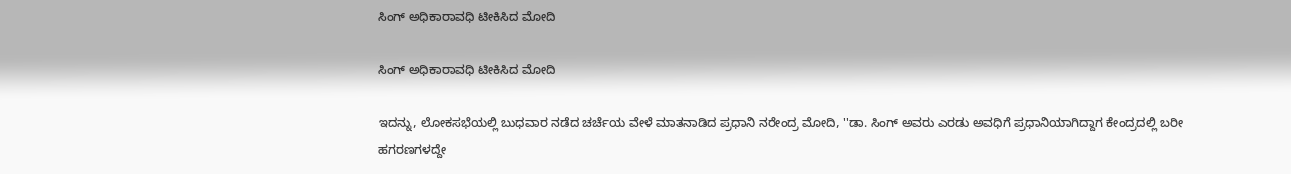ಸಿಂಗ್ ಅಧಿಕಾರಾವಧಿ ಟೀಕಿಸಿದ ಮೋದಿ

ಸಿಂಗ್ ಅಧಿಕಾರಾವಧಿ ಟೀಕಿಸಿದ ಮೋದಿ

ಇದನ್ನು, ಲೋಕಸಭೆಯಲ್ಲಿ ಬುಧವಾರ ನಡೆದ ಚರ್ಚೆಯ ವೇಳೆ ಮಾತನಾಡಿದ ಪ್ರಧಾನಿ ನರೇಂದ್ರ ಮೋದಿ, ''ಡಾ. ಸಿಂಗ್ ಅವರು ಎರಡು ಅವಧಿಗೆ ಪ್ರಧಾನಿಯಾಗಿದ್ದಾಗ ಕೇಂದ್ರದಲ್ಲಿ ಬರೀ ಹಗರಣಗಳದ್ದೇ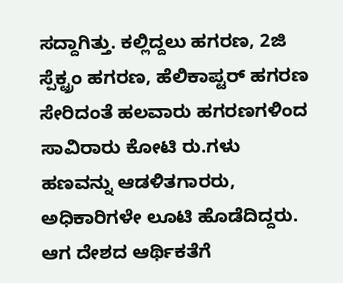ಸದ್ದಾಗಿತ್ತು. ಕಲ್ಲಿದ್ದಲು ಹಗರಣ, 2ಜಿ ಸ್ಪೆಕ್ಟ್ರಂ ಹಗರಣ, ಹೆಲಿಕಾಪ್ಟರ್ ಹಗರಣ ಸೇರಿದಂತೆ ಹಲವಾರು ಹಗರಣಗಳಿಂದ ಸಾವಿರಾರು ಕೋಟಿ ರು.ಗಳು ಹಣವನ್ನು ಆಡಳಿತಗಾರರು, ಅಧಿಕಾರಿಗಳೇ ಲೂಟಿ ಹೊಡೆದಿದ್ದರು. ಆಗ ದೇಶದ ಆರ್ಥಿಕತೆಗೆ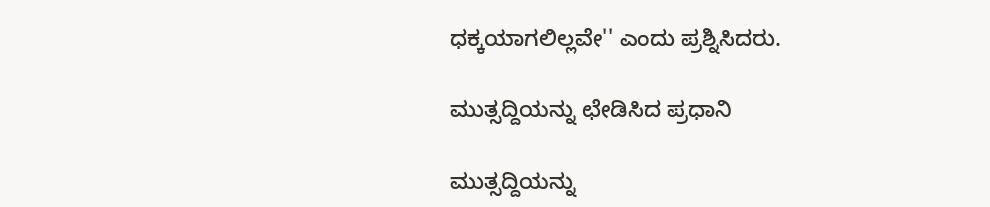ಧಕ್ಕಯಾಗಲಿಲ್ಲವೇ'' ಎಂದು ಪ್ರಶ್ನಿಸಿದರು.

ಮುತ್ಸದ್ದಿಯನ್ನು ಛೇಡಿಸಿದ ಪ್ರಧಾನಿ

ಮುತ್ಸದ್ದಿಯನ್ನು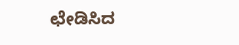ಛೇಡಿಸಿದ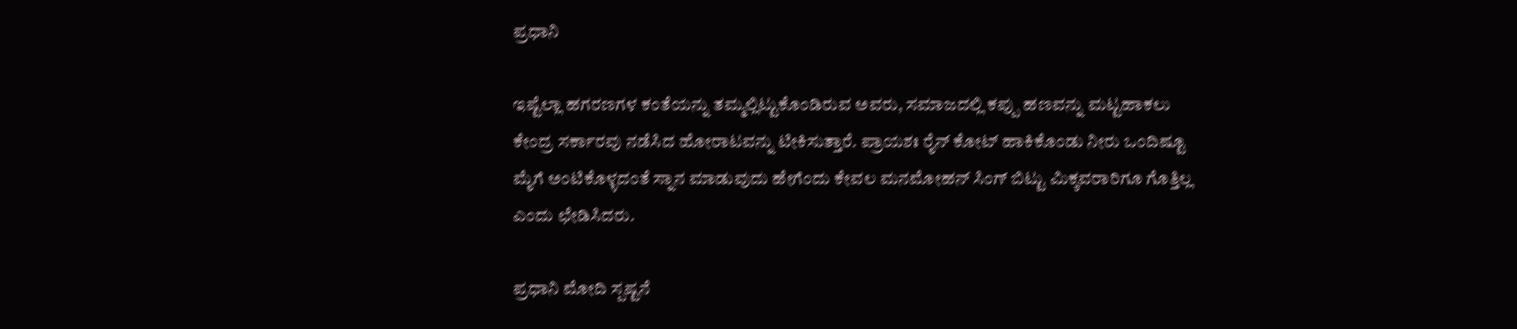ಪ್ರಧಾನಿ

ಇಷ್ಟೆಲ್ಲಾ ಹಗರಣಗಳ ಕಂತೆಯನ್ನು ತಮ್ಮಲ್ಲಿಟ್ಟುಕೊಂಡಿರುವ ಅವರು, ಸಮಾಜದಲ್ಲಿ ಕಪ್ಪು ಹಣವನ್ನು ಮಟ್ಟಹಾಕಲು ಕೇಂದ್ರ ಸರ್ಕಾರವು ನಡೆಸಿದ ಹೋರಾಟವನ್ನು ಟೀಕಿಸುತ್ತಾರೆ. ಪ್ರಾಯಶಃ ರೈನ್ ಕೋಟ್ ಹಾಕಿಕೊಂಡು ನೀರು ಒಂದಿಷ್ಟೂ ಮೈಗೆ ಅಂಟಿಕೊಳ್ಳದಂತೆ ಸ್ನಾನ ಮಾಡುವುದು ಹೇಗೆಂದು ಕೇವಲ ಮನಮೋಹನ್ ಸಿಂಗ್ ಬಿಟ್ಟು ಮಿಕ್ಕವರಾರಿಗೂ ಗೊತ್ತಿಲ್ಲ ಎಂದು ಛೇಡಿಸಿದರು.

ಪ್ರಧಾನಿ ಮೋದಿ ಸ್ಪಷ್ಟನೆ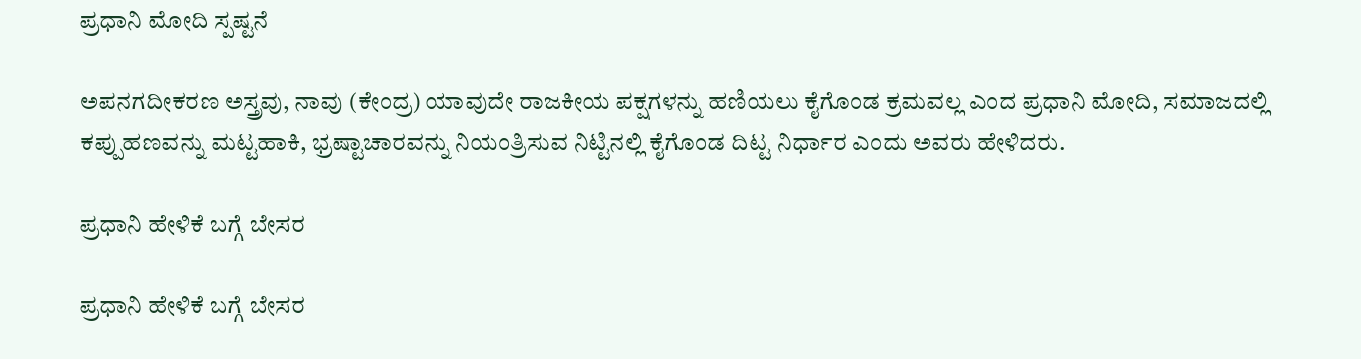ಪ್ರಧಾನಿ ಮೋದಿ ಸ್ಪಷ್ಟನೆ

ಅಪನಗದೀಕರಣ ಅಸ್ತ್ರವು, ನಾವು (ಕೇಂದ್ರ) ಯಾವುದೇ ರಾಜಕೀಯ ಪಕ್ಷಗಳನ್ನು ಹಣಿಯಲು ಕೈಗೊಂಡ ಕ್ರಮವಲ್ಲ ಎಂದ ಪ್ರಧಾನಿ ಮೋದಿ, ಸಮಾಜದಲ್ಲಿ ಕಪ್ಪುಹಣವನ್ನು ಮಟ್ಟಹಾಕಿ, ಭ್ರಷ್ಟಾಚಾರವನ್ನು ನಿಯಂತ್ರಿಸುವ ನಿಟ್ಟಿನಲ್ಲಿ ಕೈಗೊಂಡ ದಿಟ್ಟ ನಿರ್ಧಾರ ಎಂದು ಅವರು ಹೇಳಿದರು.

ಪ್ರಧಾನಿ ಹೇಳಿಕೆ ಬಗ್ಗೆ ಬೇಸರ

ಪ್ರಧಾನಿ ಹೇಳಿಕೆ ಬಗ್ಗೆ ಬೇಸರ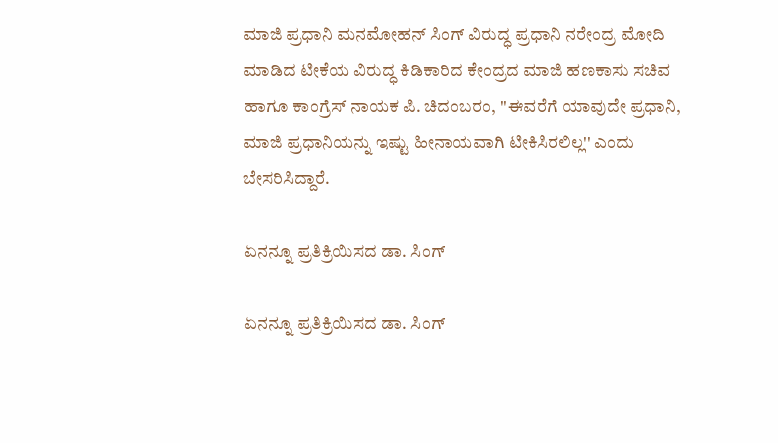ಮಾಜಿ ಪ್ರಧಾನಿ ಮನಮೋಹನ್ ಸಿಂಗ್ ವಿರುದ್ಧ ಪ್ರಧಾನಿ ನರೇಂದ್ರ ಮೋದಿ ಮಾಡಿದ ಟೀಕೆಯ ವಿರುದ್ಧ ಕಿಡಿಕಾರಿದ ಕೇಂದ್ರದ ಮಾಜಿ ಹಣಕಾಸು ಸಚಿವ ಹಾಗೂ ಕಾಂಗ್ರೆಸ್ ನಾಯಕ ಪಿ. ಚಿದಂಬರಂ, ''ಈವರೆಗೆ ಯಾವುದೇ ಪ್ರಧಾನಿ, ಮಾಜಿ ಪ್ರಧಾನಿಯನ್ನು ಇಷ್ಟು ಹೀನಾಯವಾಗಿ ಟೀಕಿಸಿರಲಿಲ್ಲ'' ಎಂದು ಬೇಸರಿಸಿದ್ದಾರೆ.

ಏನನ್ನೂ ಪ್ರತಿಕ್ರಿಯಿಸದ ಡಾ. ಸಿಂಗ್

ಏನನ್ನೂ ಪ್ರತಿಕ್ರಿಯಿಸದ ಡಾ. ಸಿಂಗ್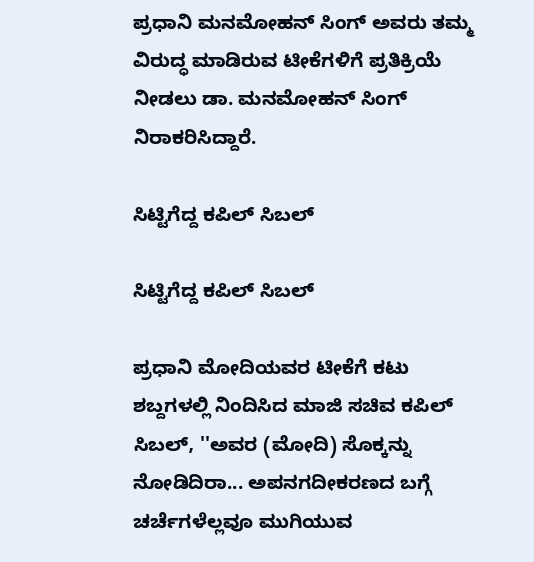ಪ್ರಧಾನಿ ಮನಮೋಹನ್ ಸಿಂಗ್ ಅವರು ತಮ್ಮ ವಿರುದ್ಧ ಮಾಡಿರುವ ಟೀಕೆಗಳಿಗೆ ಪ್ರತಿಕ್ರಿಯೆ ನೀಡಲು ಡಾ. ಮನಮೋಹನ್ ಸಿಂಗ್ ನಿರಾಕರಿಸಿದ್ದಾರೆ.

ಸಿಟ್ಟಿಗೆದ್ದ ಕಪಿಲ್ ಸಿಬಲ್

ಸಿಟ್ಟಿಗೆದ್ದ ಕಪಿಲ್ ಸಿಬಲ್

ಪ್ರಧಾನಿ ಮೋದಿಯವರ ಟೀಕೆಗೆ ಕಟು ಶಬ್ದಗಳಲ್ಲಿ ನಿಂದಿಸಿದ ಮಾಜಿ ಸಚಿವ ಕಪಿಲ್ ಸಿಬಲ್, ''ಅವರ (ಮೋದಿ) ಸೊಕ್ಕನ್ನು ನೋಡಿದಿರಾ... ಅಪನಗದೀಕರಣದ ಬಗ್ಗೆ ಚರ್ಚೆಗಳೆಲ್ಲವೂ ಮುಗಿಯುವ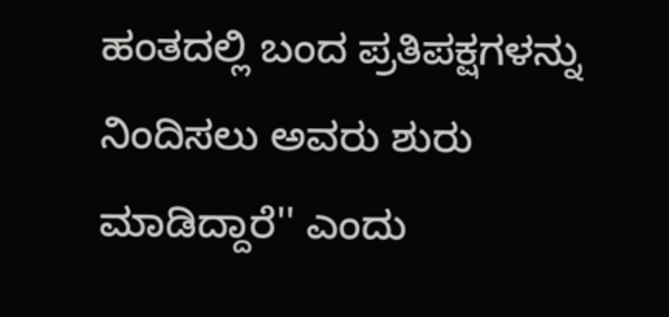ಹಂತದಲ್ಲಿ ಬಂದ ಪ್ರತಿಪಕ್ಷಗಳನ್ನು ನಿಂದಿಸಲು ಅವರು ಶುರು ಮಾಡಿದ್ದಾರೆ'' ಎಂದು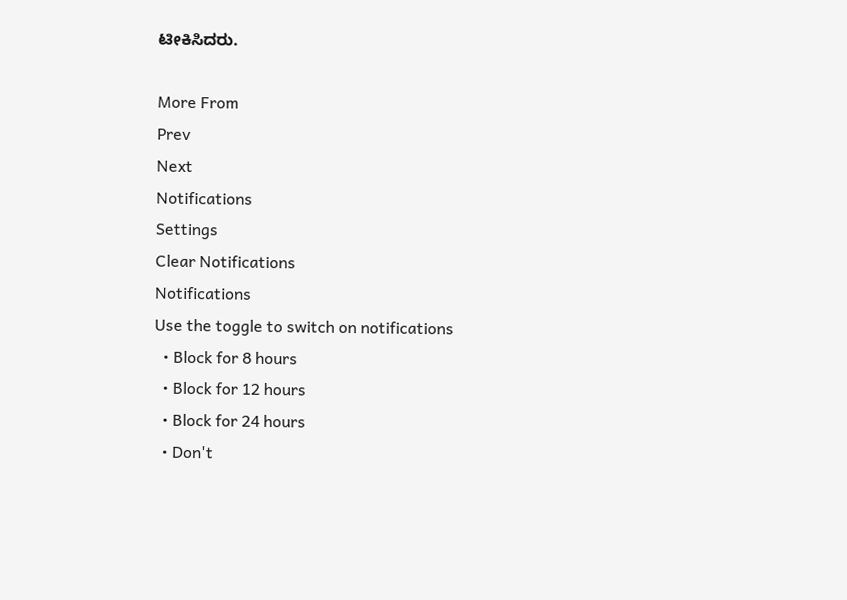ಟೀಕಿಸಿದರು.

More From
Prev
Next
Notifications
Settings
Clear Notifications
Notifications
Use the toggle to switch on notifications
  • Block for 8 hours
  • Block for 12 hours
  • Block for 24 hours
  • Don't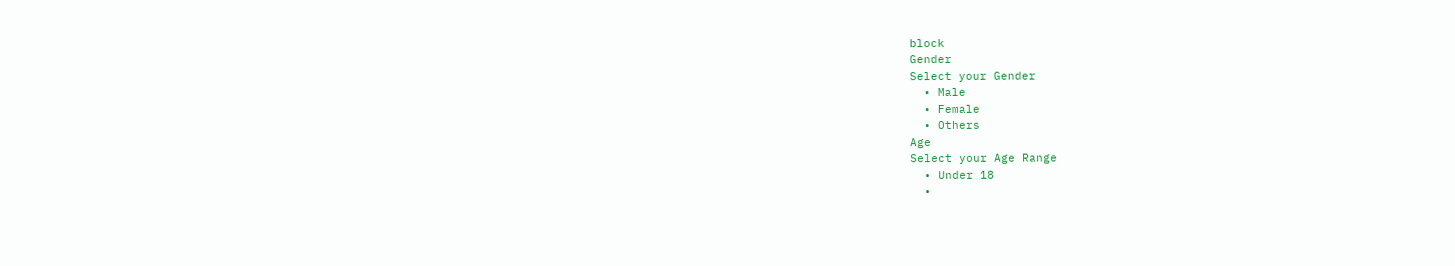block
Gender
Select your Gender
  • Male
  • Female
  • Others
Age
Select your Age Range
  • Under 18
  •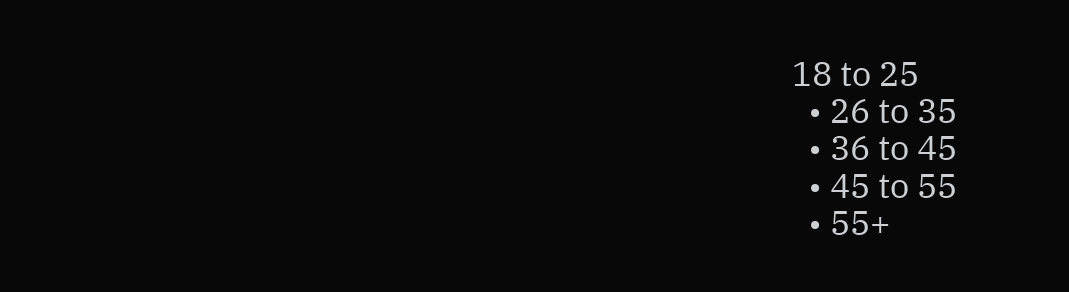18 to 25
  • 26 to 35
  • 36 to 45
  • 45 to 55
  • 55+